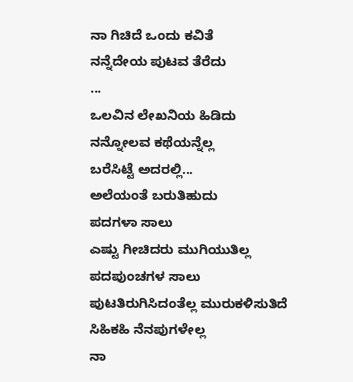ನಾ ಗಿಚಿದೆ ಒಂದು ಕವಿತೆ
ನನ್ನೆದೇಯ ಪುಟವ ತೆರೆದು
...
ಒಲವಿನ ಲೇಖನಿಯ ಹಿಡಿದು
ನನ್ನೋಲವ ಕಥೆಯನ್ನೆಲ್ಲ
ಬರೆಸಿಟ್ಟೆ ಅದರಲ್ಲಿ...
ಅಲೆಯಂತೆ ಬರುತಿಹುದು
ಪದಗಳಾ ಸಾಲು
ಎಷ್ಟು ಗೀಚಿದರು ಮುಗಿಯುತಿಲ್ಲ
ಪದಪುಂಚಗಳ ಸಾಲು
ಪುಟತಿರುಗಿಸಿದಂತೆಲ್ಲ ಮುರುಕಳಿಸುತಿದೆ
ಸಿಹಿಕಹಿ ನೆನಪುಗಳೇಲ್ಲ
ನಾ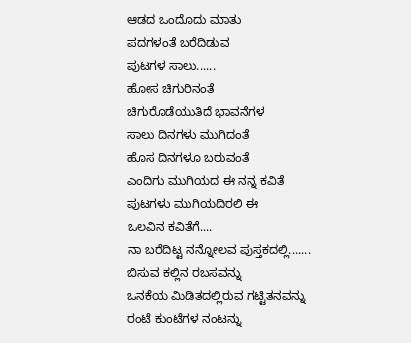ಆಡದ ಒಂದೊದು ಮಾತು
ಪದಗಳಂತೆ ಬರೆದಿಡುವ
ಪುಟಗಳ ಸಾಲು......
ಹೋಸ ಚಿಗುರಿನಂತೆ
ಚಿಗುರೊಡೆಯುತಿದೆ ಭಾವನೆಗಳ
ಸಾಲು ದಿನಗಳು ಮುಗಿದಂತೆ
ಹೊಸ ದಿನಗಳೂ ಬರುವಂತೆ
ಎಂದಿಗು ಮುಗಿಯದ ಈ ನನ್ನ ಕವಿತೆ
ಪುಟಗಳು ಮುಗಿಯದಿರಲಿ ಈ
ಒಲವಿನ ಕವಿತೆಗೆ....
ನಾ ಬರೆದಿಟ್ಟ ನನ್ನೋಲವ ಪುಸ್ತಕದಲ್ಲಿ.......
ಬಿಸುವ ಕಲ್ಲಿನ ರಬಸವನ್ನು
ಒನಕೆಯ ಮಿಡಿತದಲ್ಲಿರುವ ಗಟ್ಟಿತನವನ್ನು
ರಂಟೆ ಕುಂಟೆಗಳ ನಂಟನ್ನು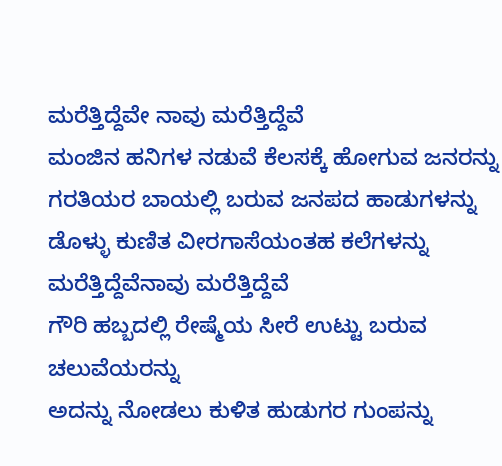ಮರೆತ್ತಿದ್ದೆವೇ ನಾವು ಮರೆತ್ತಿದ್ದೆವೆ
ಮಂಜಿನ ಹನಿಗಳ ನಡುವೆ ಕೆಲಸಕ್ಕೆ ಹೋಗುವ ಜನರನ್ನು
ಗರತಿಯರ ಬಾಯಲ್ಲಿ ಬರುವ ಜನಪದ ಹಾಡುಗಳನ್ನು
ಡೊಳ್ಳು ಕುಣಿತ ವೀರಗಾಸೆಯಂತಹ ಕಲೆಗಳನ್ನು
ಮರೆತ್ತಿದ್ದೆವೆನಾವು ಮರೆತ್ತಿದ್ದೆವೆ
ಗೌರಿ ಹಬ್ಬದಲ್ಲಿ ರೇಷ್ಮೆಯ ಸೀರೆ ಉಟ್ಟು ಬರುವ ಚಲುವೆಯರನ್ನು
ಅದನ್ನು ನೋಡಲು ಕುಳಿತ ಹುಡುಗರ ಗುಂಪನ್ನು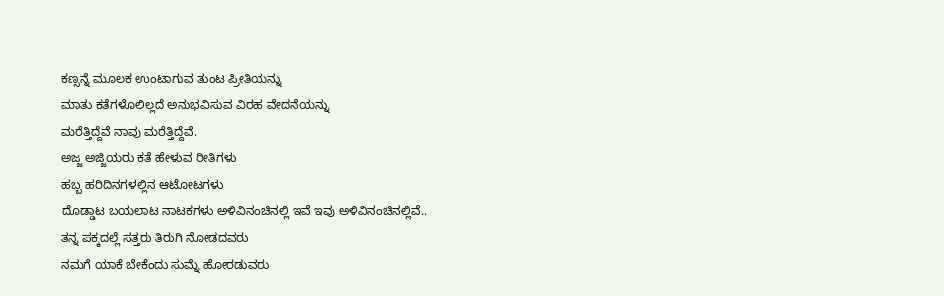ಕಣ್ಸನ್ನೆ ಮೂಲಕ ಉಂಟಾಗುವ ತುಂಟ ಪ್ರೀತಿಯನ್ನು
ಮಾತು ಕತೆಗಳೊಲಿಲ್ಲದೆ ಅನುಭವಿಸುವ ವಿರಹ ವೇದನೆಯನ್ನು
ಮರೆತ್ತಿದ್ದೆವೆ ನಾವು ಮರೆತ್ತಿದ್ದೆವೆ.
ಅಜ್ಜ ಅಜ್ಜಿಯರು ಕತೆ ಹೇಳುವ ರೀತಿಗಳು
ಹಬ್ಬ ಹರಿದಿನಗಳಲ್ಲಿನ ಆಟೋಟಗಳು
ದೊಡ್ಡಾಟ ಬಯಲಾಟ ನಾಟಕಗಳು ಅಳಿವಿನಂಚಿನಲ್ಲಿ ಇವೆ ಇವು ಅಳಿವಿನಂಚಿನಲ್ಲಿವೆ..
ತನ್ನ ಪಕ್ಕದಲ್ಲೆ ಸತ್ತರು ತಿರುಗಿ ನೋಡದವರು
ನಮಗೆ ಯಾಕೆ ಬೇಕೆಂದು ಸುಮ್ನೆ ಹೋರಡುವರು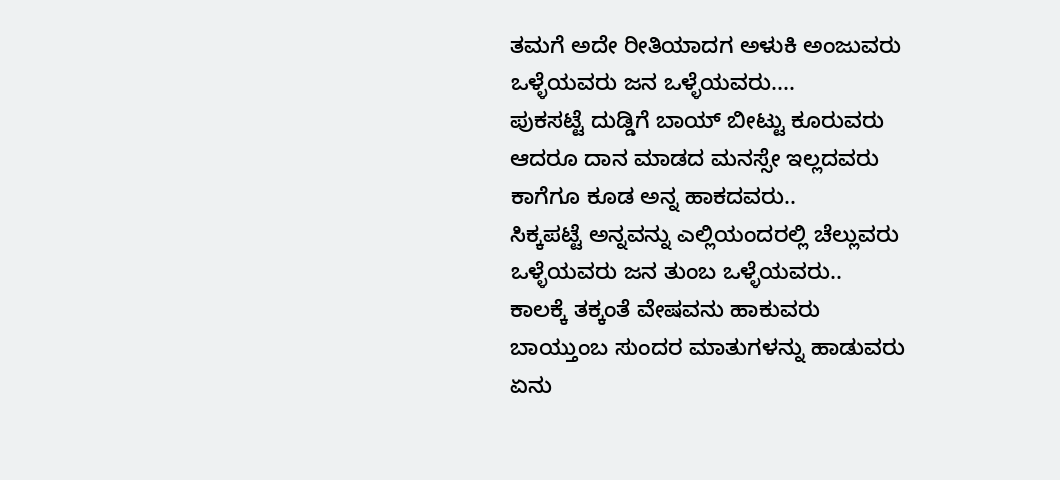ತಮಗೆ ಅದೇ ರೀತಿಯಾದಗ ಅಳುಕಿ ಅಂಜುವರು
ಒಳ್ಳೆಯವರು ಜನ ಒಳ್ಳೆಯವರು....
ಪುಕಸಟ್ಟೆ ದುಡ್ಡಿಗೆ ಬಾಯ್ ಬೀಟ್ಟು ಕೂರುವರು
ಆದರೂ ದಾನ ಮಾಡದ ಮನಸ್ಸೇ ಇಲ್ಲದವರು
ಕಾಗೆಗೂ ಕೂಡ ಅನ್ನ ಹಾಕದವರು..
ಸಿಕ್ಕಪಟ್ಟೆ ಅನ್ನವನ್ನು ಎಲ್ಲಿಯಂದರಲ್ಲಿ ಚೆಲ್ಲುವರು
ಒಳ್ಳೆಯವರು ಜನ ತುಂಬ ಒಳ್ಳೆಯವರು..
ಕಾಲಕ್ಕೆ ತಕ್ಕಂತೆ ವೇಷವನು ಹಾಕುವರು
ಬಾಯ್ತುಂಬ ಸುಂದರ ಮಾತುಗಳನ್ನು ಹಾಡುವರು
ಏನು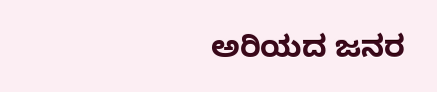ಅರಿಯದ ಜನರ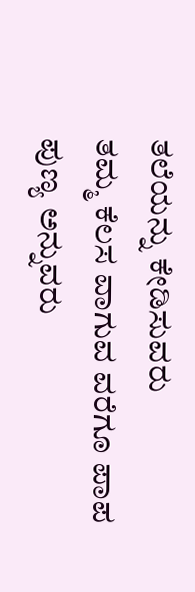ತಲೆಯನ್ನು ಕೇಡಿಸುವರು
ತಮ್ಮ ಕೆಲಸ ವಾಗುವ ವರೆಗೂ ಪಾಪ ಪುಣ್ಯ ಅನ್ನುವರು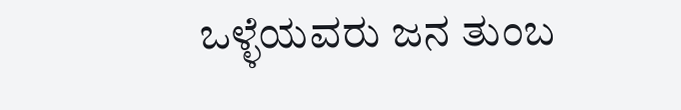ಒಳ್ಳೆಯವರು ಜನ ತುಂಬ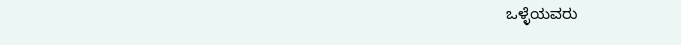ಒಳ್ಳೆಯವರು